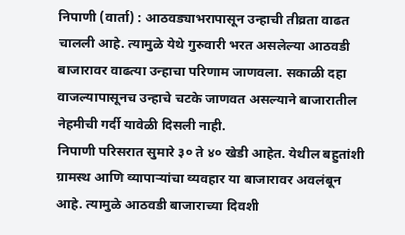निपाणी (वार्ता) : आठवड्याभरापासून उन्हाची तीव्रता वाढत चालली आहे. त्यामुळे येथे गुरुवारी भरत असलेल्या आठवडी बाजारावर वाढत्या उन्हाचा परिणाम जाणवला. सकाळी दहा वाजल्यापासूनच उन्हाचे चटके जाणवत असल्याने बाजारातील नेहमीची गर्दी यावेळी दिसली नाही.
निपाणी परिसरात सुमारे ३० ते ४० खेडी आहेत. येथील बहुतांशी ग्रामस्थ आणि व्यापाऱ्यांचा व्यवहार या बाजारावर अवलंबून आहे. त्यामुळे आठवडी बाजाराच्या दिवशी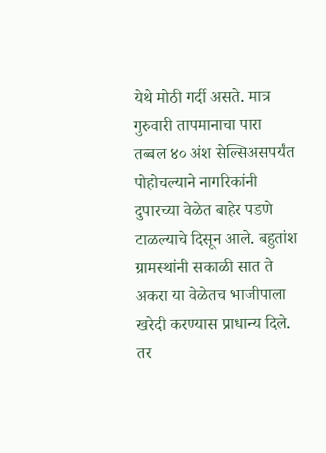येथे मोठी गर्दी असते. मात्र गुरुवारी तापमानाचा पारा तब्बल ४० अंश सेल्सिअसपर्यंत पोहोचल्याने नागरिकांनी दुपारच्या वेळेत बाहेर पडणे टाळल्याचे दिसून आले. बहुतांश ग्रामस्थांनी सकाळी सात ते अकरा या वेळेतच भाजीपाला खरेदी करण्यास प्राधान्य दिले. तर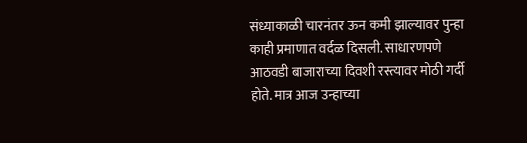संध्याकाळी चारनंतर ऊन कमी झाल्यावर पुन्हा काही प्रमाणात वर्दळ दिसली. साधारणपणे आठवडी बाजाराच्या दिवशी रस्त्यावर मोठी गर्दी होते. मात्र आज उन्हाच्या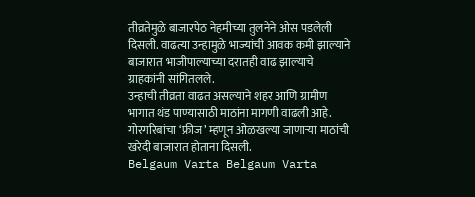तीव्रतेमुळे बाजारपेठ नेहमीच्या तुलनेने ओस पडलेली दिसली. वाढत्या उन्हामुळे भाज्यांची आवक कमी झाल्याने बाजारात भाजीपाल्याच्या दरातही वाढ झाल्याचे ग्राहकांनी सांगितलले.
उन्हाची तीव्रता वाढत असल्याने शहर आणि ग्रामीण भागात थंड पाण्यासाठी माठांना मागणी वाढली आहे. गोरगरिबांचा ‘फ्रीज’ म्हणून ओळखल्या जाणाऱ्या माठांची खरेदी बाजारात होताना दिसली.
Belgaum Varta Belgaum Varta